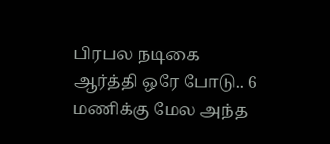பிரபல நடிகை ஆர்த்தி ஒரே போடு.. 6 மணிக்கு மேல அந்த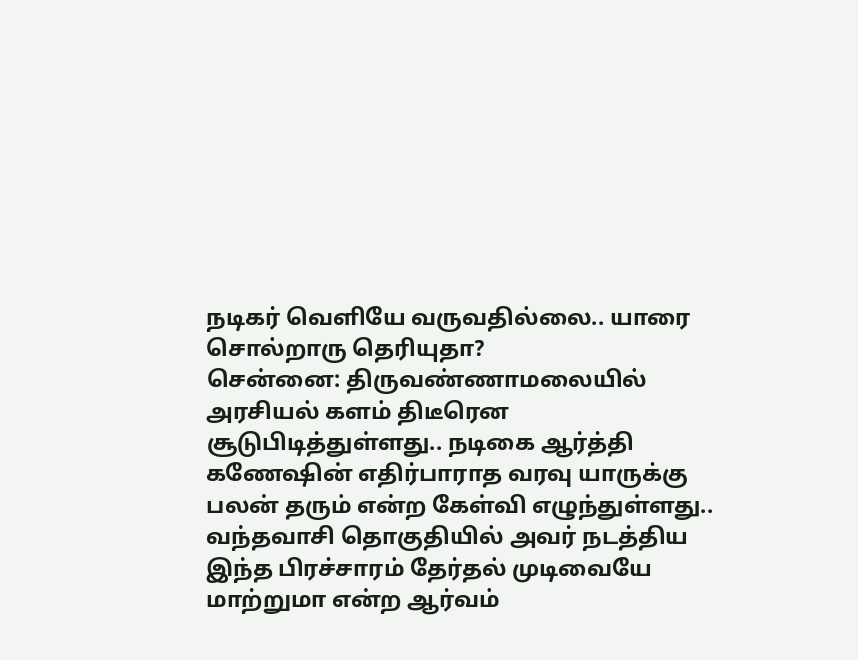நடிகர் வெளியே வருவதில்லை.. யாரை சொல்றாரு தெரியுதா?
சென்னை: திருவண்ணாமலையில் அரசியல் களம் திடீரென சூடுபிடித்துள்ளது.. நடிகை ஆர்த்தி கணேஷின் எதிர்பாராத வரவு யாருக்கு பலன் தரும் என்ற கேள்வி எழுந்துள்ளது.. வந்தவாசி தொகுதியில் அவர் நடத்திய இந்த பிரச்சாரம் தேர்தல் முடிவையே மாற்றுமா என்ற ஆர்வம்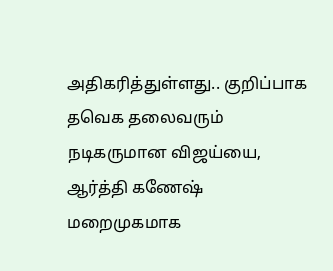அதிகரித்துள்ளது.. குறிப்பாக தவெக தலைவரும் நடிகருமான விஜய்யை, ஆர்த்தி கணேஷ் மறைமுகமாக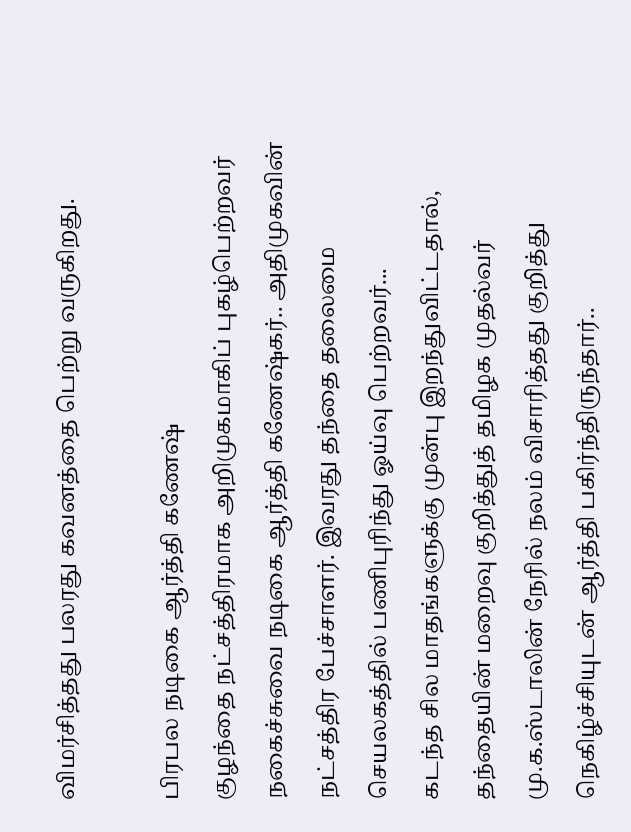விமர்சித்தது பலரது கவனத்தை பெற்று வருகிறது.

பிரபல நடிகை ஆர்த்தி கணேஷ்
குழந்தை நட்சத்திரமாக அறிமுகமாகிப் புகழ்பெற்றவர் நகைச்சுவை நடிகை ஆர்த்தி கணேஷ்கர்.. அதிமுகவின் நட்சத்திர பேச்சாளர். இவரது தந்தை தலைமை செயலகத்தில் பணிபுரிந்து ஓய்வு பெற்றவர்...
கடந்த சில மாதங்களுக்கு முன்பு இறந்துவிட்டதால், தந்தையின் மறைவு குறித்துத் தமிழக முதல்வர் மு.க.ஸ்டாலின் நேரில் நலம் விசாரித்தது குறித்து நெகிழ்ச்சியுடன் ஆர்த்தி பகிர்ந்திருந்தார்..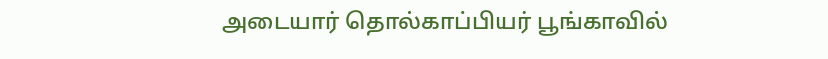அடையார் தொல்காப்பியர் பூங்காவில்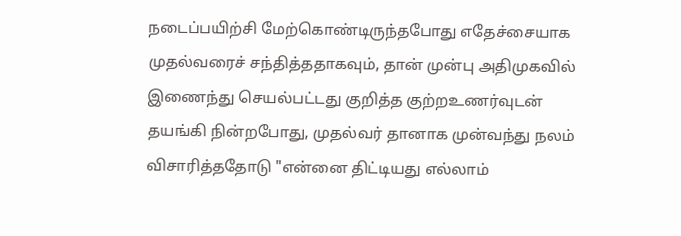நடைப்பயிற்சி மேற்கொண்டிருந்தபோது எதேச்சையாக முதல்வரைச் சந்தித்ததாகவும், தான் முன்பு அதிமுகவில் இணைந்து செயல்பட்டது குறித்த குற்றஉணர்வுடன் தயங்கி நின்றபோது, முதல்வர் தானாக முன்வந்து நலம் விசாரித்ததோடு "என்னை திட்டியது எல்லாம்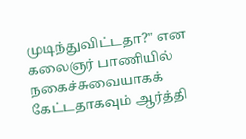முடிந்துவிட்டதா?" என கலைஞர் பாணியில் நகைச்சுவையாகக் கேட்டதாகவும் ஆர்த்தி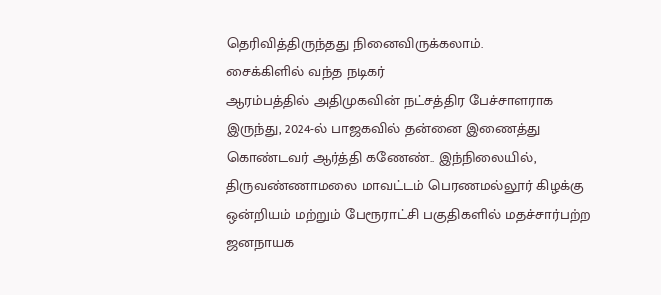தெரிவித்திருந்தது நினைவிருக்கலாம்.
சைக்கிளில் வந்த நடிகர்
ஆரம்பத்தில் அதிமுகவின் நட்சத்திர பேச்சாளராக இருந்து, 2024-ல் பாஜகவில் தன்னை இணைத்து கொண்டவர் ஆர்த்தி கணேண்.. இந்நிலையில், திருவண்ணாமலை மாவட்டம் பெரணமல்லூர் கிழக்கு ஒன்றியம் மற்றும் பேரூராட்சி பகுதிகளில் மதச்சார்பற்ற ஜனநாயக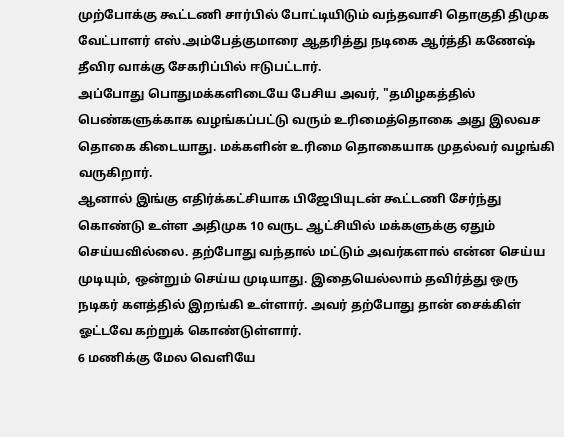முற்போக்கு கூட்டணி சார்பில் போட்டியிடும் வந்தவாசி தொகுதி திமுக வேட்பாளர் எஸ்.அம்பேத்குமாரை ஆதரித்து நடிகை ஆர்த்தி கணேஷ் தீவிர வாக்கு சேகரிப்பில் ஈடுபட்டார்.
அப்போது பொதுமக்களிடையே பேசிய அவர், "தமிழகத்தில் பெண்களுக்காக வழங்கப்பட்டு வரும் உரிமைத்தொகை அது இலவச தொகை கிடையாது. மக்களின் உரிமை தொகையாக முதல்வர் வழங்கி வருகிறார்.
ஆனால் இங்கு எதிர்க்கட்சியாக பிஜேபியுடன் கூட்டணி சேர்ந்து கொண்டு உள்ள அதிமுக 10 வருட ஆட்சியில் மக்களுக்கு ஏதும் செய்யவில்லை. தற்போது வந்தால் மட்டும் அவர்களால் என்ன செய்ய முடியும், ஒன்றும் செய்ய முடியாது. இதையெல்லாம் தவிர்த்து ஒரு நடிகர் களத்தில் இறங்கி உள்ளார். அவர் தற்போது தான் சைக்கிள் ஓட்டவே கற்றுக் கொண்டுள்ளார்.
6 மணிக்கு மேல வெளியே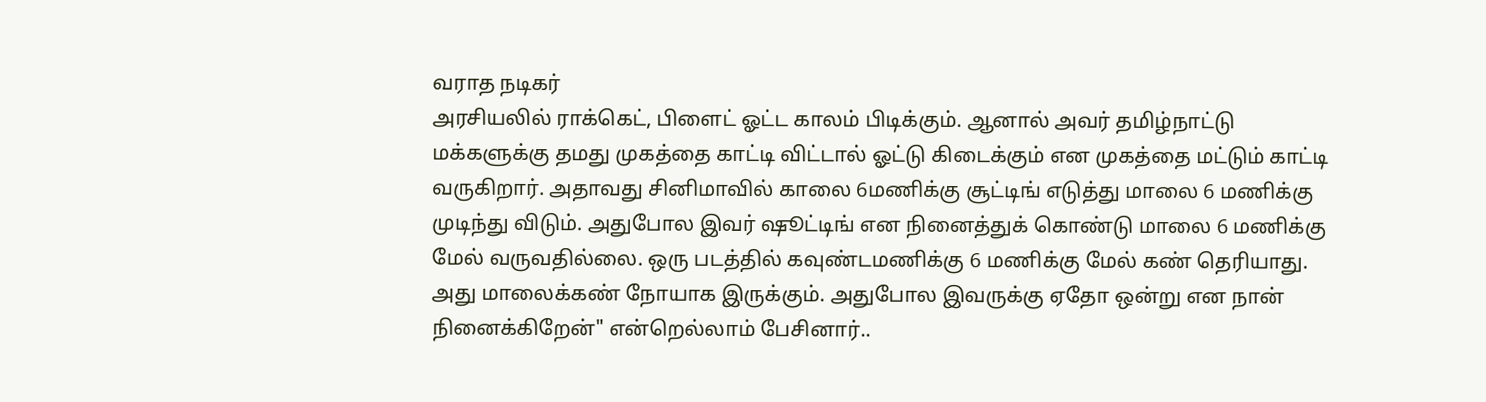வராத நடிகர்
அரசியலில் ராக்கெட், பிளைட் ஓட்ட காலம் பிடிக்கும். ஆனால் அவர் தமிழ்நாட்டு மக்களுக்கு தமது முகத்தை காட்டி விட்டால் ஓட்டு கிடைக்கும் என முகத்தை மட்டும் காட்டி வருகிறார். அதாவது சினிமாவில் காலை 6மணிக்கு சூட்டிங் எடுத்து மாலை 6 மணிக்கு முடிந்து விடும். அதுபோல இவர் ஷூட்டிங் என நினைத்துக் கொண்டு மாலை 6 மணிக்கு மேல் வருவதில்லை. ஒரு படத்தில் கவுண்டமணிக்கு 6 மணிக்கு மேல் கண் தெரியாது. அது மாலைக்கண் நோயாக இருக்கும். அதுபோல இவருக்கு ஏதோ ஒன்று என நான் நினைக்கிறேன்" என்றெல்லாம் பேசினார்..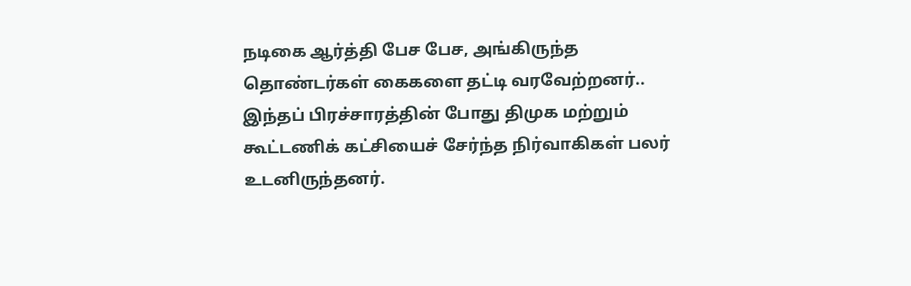நடிகை ஆர்த்தி பேச பேச, அங்கிருந்த தொண்டர்கள் கைகளை தட்டி வரவேற்றனர்.. இந்தப் பிரச்சாரத்தின் போது திமுக மற்றும் கூட்டணிக் கட்சியைச் சேர்ந்த நிர்வாகிகள் பலர் உடனிருந்தனர்.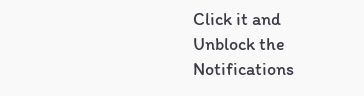Click it and Unblock the Notifications